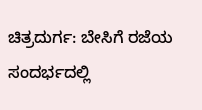ಚಿತ್ರದುರ್ಗ: ಬೇಸಿಗೆ ರಜೆಯ ಸಂದರ್ಭದಲ್ಲಿ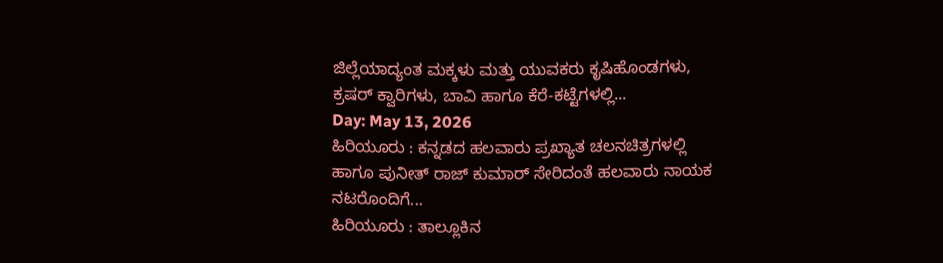ಜಿಲ್ಲೆಯಾದ್ಯಂತ ಮಕ್ಕಳು ಮತ್ತು ಯುವಕರು ಕೃಷಿಹೊಂಡಗಳು, ಕ್ರಷರ್ ಕ್ವಾರಿಗಳು, ಬಾವಿ ಹಾಗೂ ಕೆರೆ-ಕಟ್ಟೆಗಳಲ್ಲಿ...
Day: May 13, 2026
ಹಿರಿಯೂರು : ಕನ್ನಡದ ಹಲವಾರು ಪ್ರಖ್ಯಾತ ಚಲನಚಿತ್ರಗಳಲ್ಲಿ ಹಾಗೂ ಪುನೀತ್ ರಾಜ್ ಕುಮಾರ್ ಸೇರಿದಂತೆ ಹಲವಾರು ನಾಯಕ ನಟರೊಂದಿಗೆ...
ಹಿರಿಯೂರು : ತಾಲ್ಲೂಕಿನ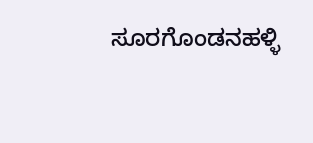ಸೂರಗೊಂಡನಹಳ್ಳಿ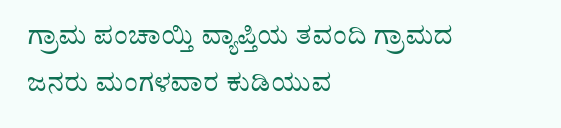ಗ್ರಾಮ ಪಂಚಾಯ್ತಿ ವ್ಯಾಪ್ತಿಯ ತವಂದಿ ಗ್ರಾಮದ ಜನರು ಮಂಗಳವಾರ ಕುಡಿಯುವ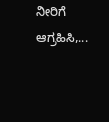ನೀರಿಗೆ ಆಗ್ರಹಿಸಿ,...